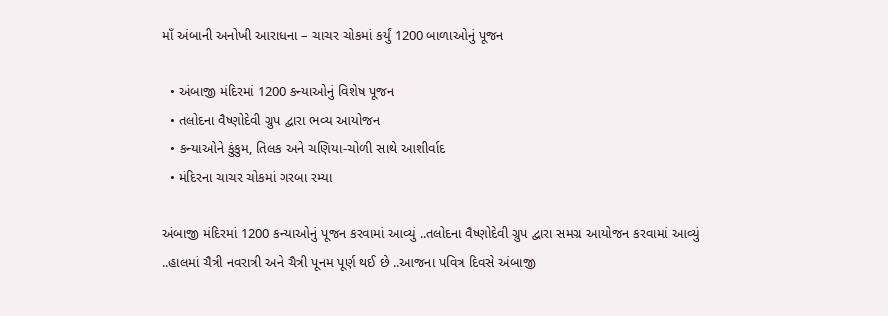માઁ અંબાની અનોખી આરાધના – ચાચર ચોકમાં કર્યું 1200 બાળાઓનું પૂજન

  • અંબાજી મંદિરમાં 1200 કન્યાઓનું વિશેષ પૂજન
  • તલોદના વૈષ્ણોદેવી ગ્રુપ દ્વારા ભવ્ય આયોજન
  • કન્યાઓને કુંકુમ, તિલક અને ચણિયા-ચોળી સાથે આશીર્વાદ
  • મંદિરના ચાચર ચોકમાં ગરબા રમ્યા

અંબાજી મંદિરમાં 1200 કન્યાઓનું પૂજન કરવામાં આવ્યું ..તલોદના વૈષ્ણોદેવી ગ્રુપ દ્વારા સમગ્ર આયોજન કરવામાં આવ્યું ..હાલમાં ચૈત્રી નવરાત્રી અને ચૈત્રી પૂનમ પૂર્ણ થઈ છે ..આજના પવિત્ર દિવસે અંબાજી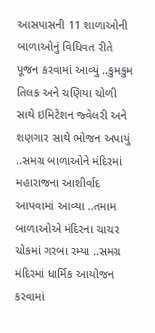આસપાસની 11 શાળાઓની બાળાઓનું વિધિવત રીતે પૂજન કરવામાં આવ્યું ..કુમકુમ તિલક અને ચણિયા ચોળી સાથે ઇમિટેશન જ્વેલરી અને શણગાર સાથે ભોજન અપાયું ..સમગ્ર બાળાઓને મંદિરમાં મહારાજના આશીર્વાદ આપવામાં આવ્યા ..તમામ બાળાઓએ મંદિરના ચાચર ચોકમાં ગરબા રમ્યા ..સમગ્ર મંદિરમાં ધાર્મિક આયોજન કરવામાં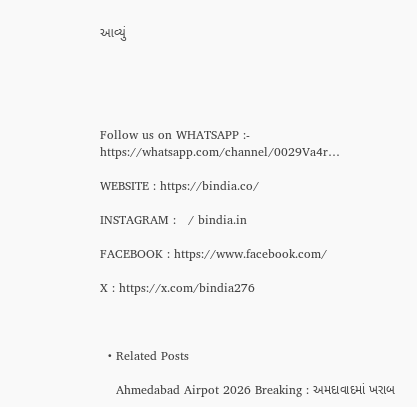આવ્યું





Follow us on WHATSAPP :- https://whatsapp.com/channel/0029Va4r…

WEBSITE : https://bindia.co/

INSTAGRAM :   / bindia.in

FACEBOOK : https://www.facebook.com/

X : https://x.com/bindia276



  • Related Posts

    Ahmedabad Airpot 2026 Breaking : અમદાવાદમાં ખરાબ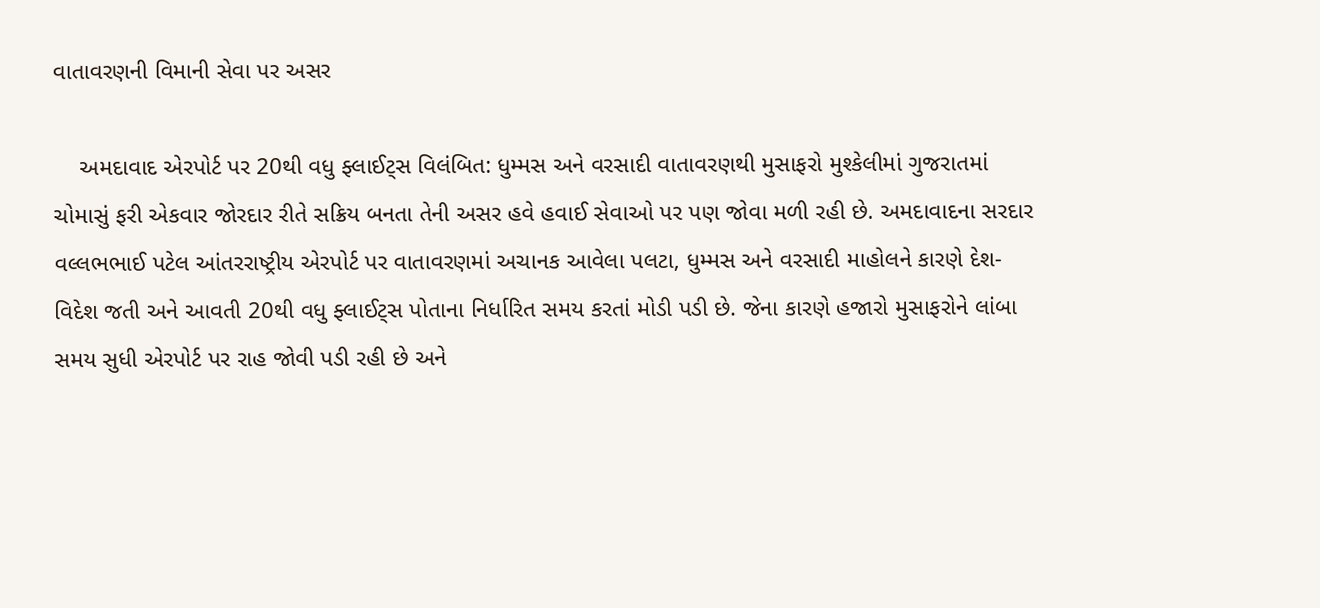વાતાવરણની વિમાની સેવા પર અસર

    અમદાવાદ એરપોર્ટ પર 20થી વધુ ફ્લાઈટ્સ વિલંબિત: ધુમ્મસ અને વરસાદી વાતાવરણથી મુસાફરો મુશ્કેલીમાં ગુજરાતમાં ચોમાસું ફરી એકવાર જોરદાર રીતે સક્રિય બનતા તેની અસર હવે હવાઈ સેવાઓ પર પણ જોવા મળી રહી છે. અમદાવાદના સરદાર વલ્લભભાઈ પટેલ આંતરરાષ્ટ્રીય એરપોર્ટ પર વાતાવરણમાં અચાનક આવેલા પલટા, ધુમ્મસ અને વરસાદી માહોલને કારણે દેશ-વિદેશ જતી અને આવતી 20થી વધુ ફ્લાઈટ્સ પોતાના નિર્ધારિત સમય કરતાં મોડી પડી છે. જેના કારણે હજારો મુસાફરોને લાંબા સમય સુધી એરપોર્ટ પર રાહ જોવી પડી રહી છે અને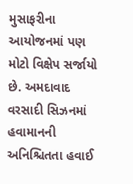મુસાફરીના આયોજનમાં પણ મોટો વિક્ષેપ સર્જાયો છે. અમદાવાદ વરસાદી સિઝનમાં હવામાનની અનિશ્ચિતતા હવાઈ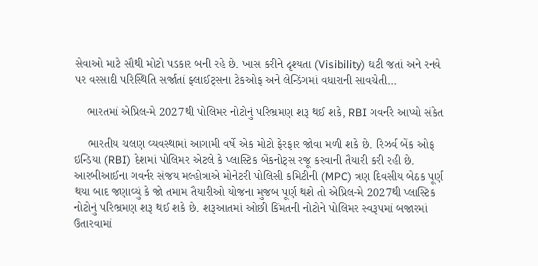સેવાઓ માટે સૌથી મોટો પડકાર બની રહે છે. ખાસ કરીને દૃશ્યતા (Visibility) ઘટી જતાં અને રનવે પર વરસાદી પરિસ્થિતિ સર્જાતાં ફ્લાઈટ્સના ટેકઓફ અને લેન્ડિંગમાં વધારાની સાવચેતી…

    ભારતમાં એપ્રિલ-મે 2027થી પોલિમર નોટોનું પરિભ્રમણ શરૂ થઈ શકે, RBI ગવર્નરે આપ્યો સંકેત

    ભારતીય ચલણ વ્યવસ્થામાં આગામી વર્ષે એક મોટો ફેરફાર જોવા મળી શકે છે. રિઝર્વ બેંક ઓફ ઇન્ડિયા (RBI) દેશમાં પોલિમર એટલે કે પ્લાસ્ટિક બેંકનોટ્સ રજૂ કરવાની તૈયારી કરી રહી છે. આરબીઆઈના ગવર્નર સંજય મલ્હોત્રાએ મોનેટરી પોલિસી કમિટીની (MPC) ત્રણ દિવસીય બેઠક પૂર્ણ થયા બાદ જણાવ્યું કે જો તમામ તૈયારીઓ યોજના મુજબ પૂર્ણ થશે તો એપ્રિલ-મે 2027થી પ્લાસ્ટિક નોટોનું પરિભ્રમણ શરૂ થઈ શકે છે. શરૂઆતમાં ઓછી કિંમતની નોટોને પોલિમર સ્વરૂપમાં બજારમાં ઉતારવામાં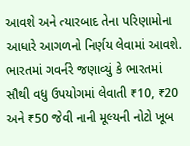આવશે અને ત્યારબાદ તેના પરિણામોના આધારે આગળનો નિર્ણય લેવામાં આવશે. ભારતમાં ગવર્નરે જણાવ્યું કે ભારતમાં સૌથી વધુ ઉપયોગમાં લેવાતી ₹10, ₹20 અને ₹50 જેવી નાની મૂલ્યની નોટો ખૂબ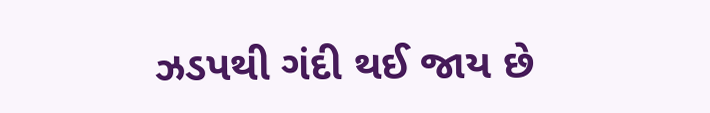ઝડપથી ગંદી થઈ જાય છે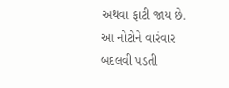અથવા ફાટી જાય છે. આ નોટોને વારંવાર બદલવી પડતી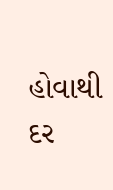હોવાથી દર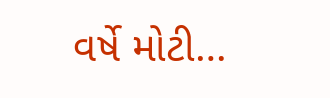વર્ષે મોટી…